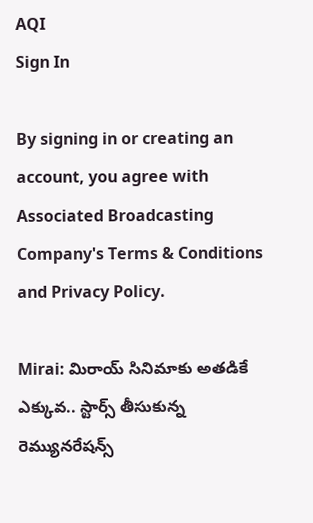AQI
Sign In

By signing in or creating an account, you agree with Associated Broadcasting Company's Terms & Conditions and Privacy Policy.

Mirai: మిరాయ్ సినిమాకు అతడికే ఎక్కువ.. స్టార్స్ తీసుకున్న రెమ్యునరేషన్స్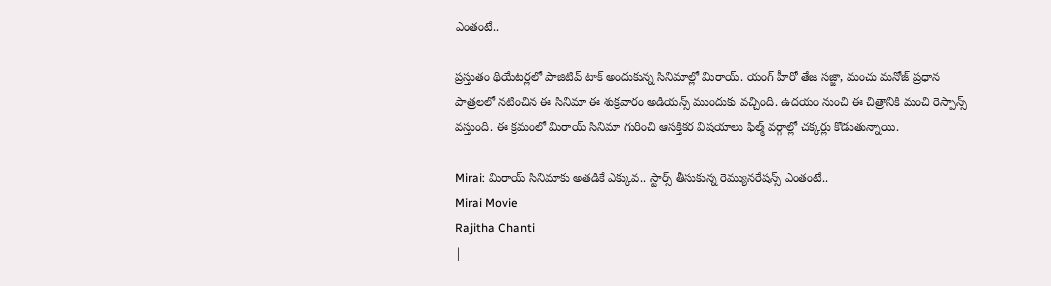ఎంతంటే..

ప్రస్తుతం థియేటర్లలో పాజిటివ్ టాక్ అందుకున్న సినిమాల్లో మిరాయ్. యంగ్ హీరో తేజ సజ్జా, మంచు మనోజ్ ప్రధాన పాత్రలలో నటించిన ఈ సినిమా ఈ శుక్రవారం అడియన్స్ ముందుకు వచ్చింది. ఉదయం నుంచి ఈ చిత్రానికి మంచి రెస్పాన్స్ వస్తుంది. ఈ క్రమంలో మిరాయ్ సినిమా గురించి ఆసక్తికర విషయాలు ఫిల్మ్ వర్గాల్లో చక్కర్లు కొడుతున్నాయి.

Mirai: మిరాయ్ సినిమాకు అతడికే ఎక్కువ.. స్టార్స్ తీసుకున్న రెమ్యునరేషన్స్ ఎంతంటే..
Mirai Movie
Rajitha Chanti
|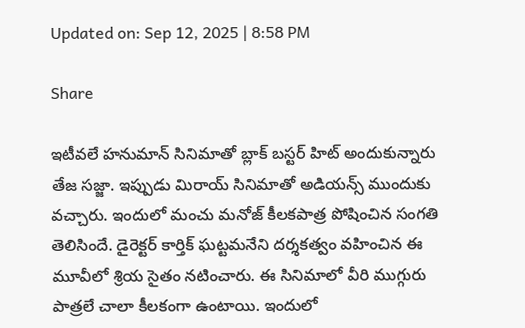Updated on: Sep 12, 2025 | 8:58 PM

Share

ఇటీవలే హనుమాన్ సినిమాతో బ్లాక్ బస్టర్ హిట్ అందుకున్నారు తేజ సజ్జా. ఇప్పుడు మిరాయ్ సినిమాతో అడియన్స్ ముందుకు వచ్చారు. ఇందులో మంచు మనోజ్ కీలకపాత్ర పోషించిన సంగతి తెలిసిందే. డైరెక్టర్ కార్తిక్ ఘట్టమనేని దర్శకత్వం వహించిన ఈ మూవీలో శ్రియ సైతం నటించారు. ఈ సినిమాలో వీరి ముగ్గురు పాత్రలే చాలా కీలకంగా ఉంటాయి. ఇందులో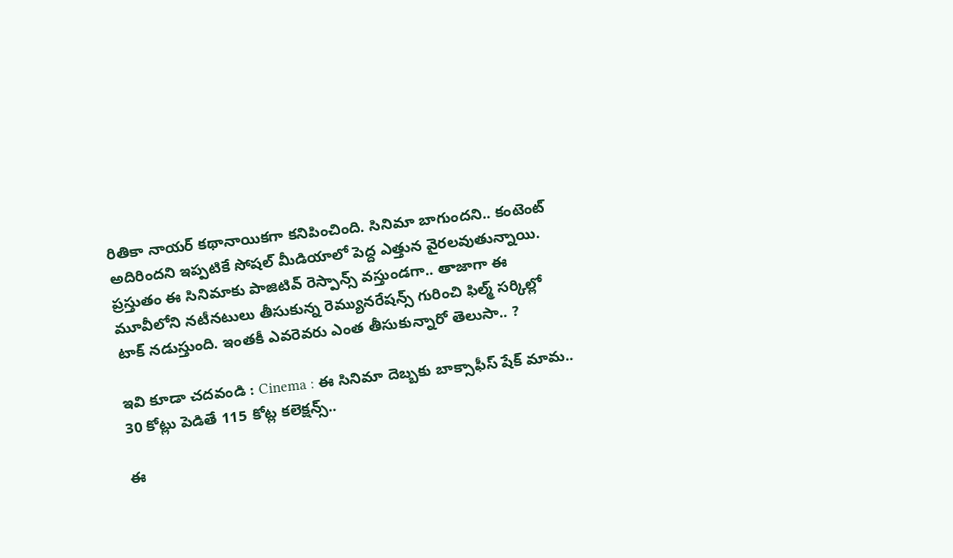రితికా నాయర్ కథానాయికగా కనిపించింది. సినిమా బాగుందని.. కంటెంట్ అదిరిందని ఇప్పటికే సోషల్ మీడియాలో పెద్ద ఎత్తున వైరలవుతున్నాయి. ప్రస్తుతం ఈ సినిమాకు పాజిటివ్ రెస్పాన్స్ వస్తుండగా.. తాజాగా ఈ మూవీలోని నటీనటులు తీసుకున్న రెమ్యునరేషన్స్ గురించి ఫిల్మ్ సర్కిల్లో టాక్ నడుస్తుంది. ఇంతకీ ఎవరెవరు ఎంత తీసుకున్నారో తెలుసా.. ?

ఇవి కూడా చదవండి : Cinema : ఈ సినిమా దెబ్బకు బాక్సాఫీస్ షేక్ మామ.. 30 కోట్లు పెడితే 115 కోట్ల కలెక్షన్స్..

ఈ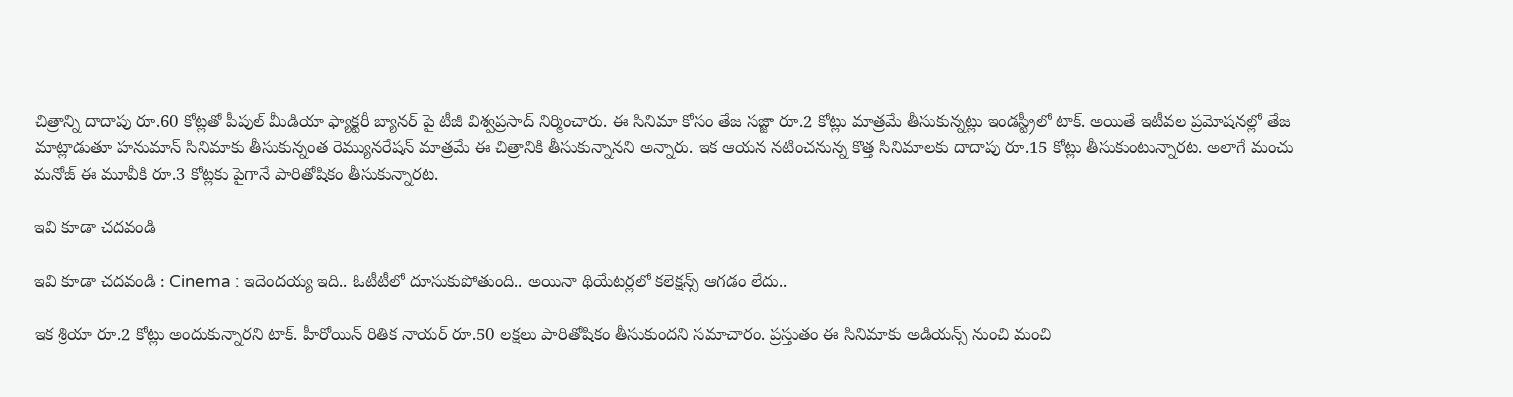చిత్రాన్ని దాదాపు రూ.60 కోట్లతో పీపుల్ మీడియా ఫ్యాక్టరీ బ్యానర్ పై టీజీ విశ్వప్రసాద్ నిర్మించారు. ఈ సినిమా కోసం తేజ సజ్జా రూ.2 కోట్లు మాత్రమే తీసుకున్నట్లు ఇండస్ట్రీలో టాక్. అయితే ఇటీవల ప్రమోషనల్లో తేజ మాట్లాడుతూ హనుమాన్ సినిమాకు తీసుకున్నంత రెమ్యునరేషన్ మాత్రమే ఈ చిత్రానికి తీసుకున్నానని అన్నారు. ఇక ఆయన నటించనున్న కొత్త సినిమాలకు దాదాపు రూ.15 కోట్లు తీసుకుంటున్నారట. అలాగే మంచు మనోజ్ ఈ మూవీకి రూ.3 కోట్లకు పైగానే పారితోషికం తీసుకున్నారట.

ఇవి కూడా చదవండి

ఇవి కూడా చదవండి : Cinema : ఇదెందయ్య ఇది.. ఓటీటీలో దూసుకుపోతుంది.. అయినా థియేటర్లలో కలెక్షన్స్ ఆగడం లేదు..

ఇక శ్రియా రూ.2 కోట్లు అందుకున్నారని టాక్. హీరోయిన్ రితిక నాయర్ రూ.50 లక్షలు పారితోషికం తీసుకుందని సమాచారం. ప్రస్తుతం ఈ సినిమాకు అడియన్స్ నుంచి మంచి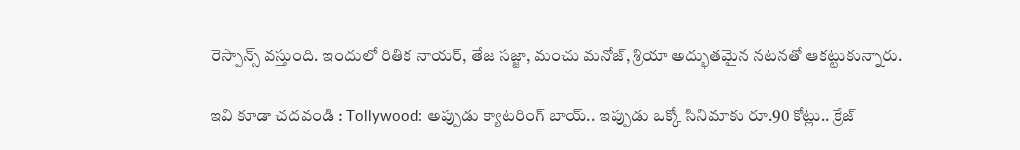రెస్పాన్స్ వస్తుంది. ఇందులో రితిక నాయర్, తేజ సజ్జా, మంచు మనోజ్, శ్రియా అద్భుతమైన నటనతో ఆకట్టుకున్నారు.

ఇవి కూడా చదవండి : Tollywood: అప్పుడు క్యాటరింగ్ బాయ్.. ఇప్పుడు ఒక్కో సినిమాకు రూ.90 కోట్లు.. క్రేజ్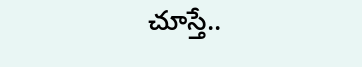చూస్తే..